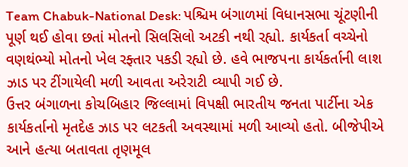Team Chabuk-National Desk: પશ્ચિમ બંગાળમાં વિધાનસભા ચૂંટણીની પૂર્ણ થઈ હોવા છતાં મોતનો સિલસિલો અટકી નથી રહ્યો. કાર્યકર્તા વચ્ચેનો વણથંભ્યો મોતનો ખેલ રફ્તાર પકડી રહ્યો છે. હવે ભાજપના કાર્યકર્તાની લાશ ઝાડ પર ટીંગાયેલી મળી આવતા અરેરાટી વ્યાપી ગઈ છે.
ઉત્તર બંગાળના કોચબિહાર જિલ્લામાં વિપક્ષી ભારતીય જનતા પાર્ટીના એક કાર્યકર્તાનો મૃતદેહ ઝાડ પર લટકતી અવસ્થામાં મળી આવ્યો હતો. બીજેપીએ આને હત્યા બતાવતા તૃણમૂલ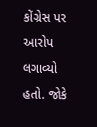કોંગ્રેસ પર આરોપ લગાવ્યો હતો. જોકે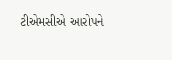ટીએમસીએ આરોપને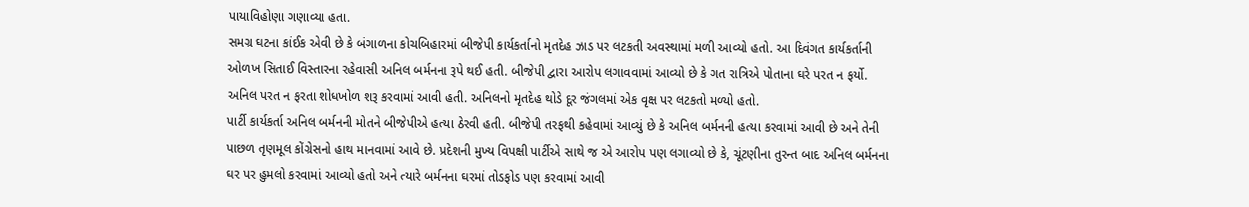પાયાવિહોણા ગણાવ્યા હતા.
સમગ્ર ઘટના કાંઈક એવી છે કે બંગાળના કોચબિહારમાં બીજેપી કાર્યકર્તાનો મૃતદેહ ઝાડ પર લટકતી અવસ્થામાં મળી આવ્યો હતો. આ દિવંગત કાર્યકર્તાની ઓળખ સિતાઈ વિસ્તારના રહેવાસી અનિલ બર્મનના રૂપે થઈ હતી. બીજેપી દ્વારા આરોપ લગાવવામાં આવ્યો છે કે ગત રાત્રિએ પોતાના ઘરે પરત ન ફર્યો. અનિલ પરત ન ફરતા શોધખોળ શરૂ કરવામાં આવી હતી. અનિલનો મૃતદેહ થોડે દૂર જંગલમાં એક વૃક્ષ પર લટકતો મળ્યો હતો.
પાર્ટી કાર્યકર્તા અનિલ બર્મનની મોતને બીજેપીએ હત્યા ઠેરવી હતી. બીજેપી તરફથી કહેવામાં આવ્યું છે કે અનિલ બર્મનની હત્યા કરવામાં આવી છે અને તેની પાછળ તૃણમૂલ કોંગ્રેસનો હાથ માનવામાં આવે છે. પ્રદેશની મુખ્ય વિપક્ષી પાર્ટીએ સાથે જ એ આરોપ પણ લગાવ્યો છે કે, ચૂંટણીના તુરન્ત બાદ અનિલ બર્મનના ઘર પર હુમલો કરવામાં આવ્યો હતો અને ત્યારે બર્મનના ઘરમાં તોડફોડ પણ કરવામાં આવી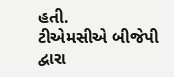હતી.
ટીએમસીએ બીજેપી દ્વારા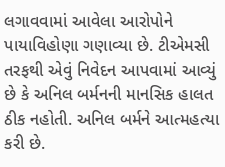લગાવવામાં આવેલા આરોપોને પાયાવિહોણા ગણાવ્યા છે. ટીએમસી તરફથી એવું નિવેદન આપવામાં આવ્યું છે કે અનિલ બર્મનની માનસિક હાલત ઠીક નહોતી. અનિલ બર્મને આત્મહત્યા કરી છે.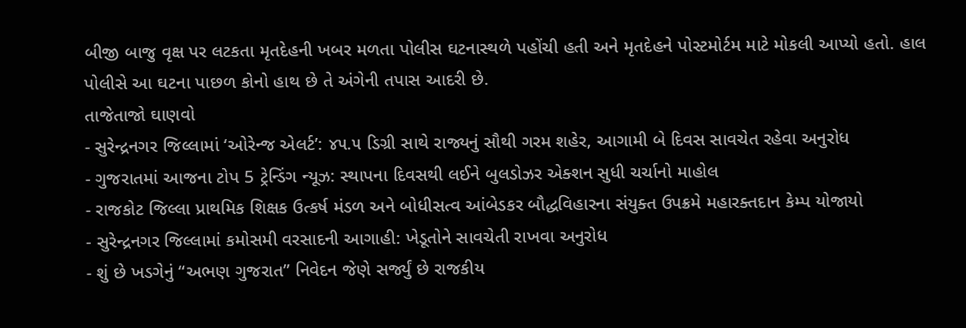બીજી બાજુ વૃક્ષ પર લટકતા મૃતદેહની ખબર મળતા પોલીસ ઘટનાસ્થળે પહોંચી હતી અને મૃતદેહને પોસ્ટમોર્ટમ માટે મોકલી આપ્યો હતો. હાલ પોલીસે આ ઘટના પાછળ કોનો હાથ છે તે અંગેની તપાસ આદરી છે.
તાજેતાજો ઘાણવો
- સુરેન્દ્રનગર જિલ્લામાં ‘ઓરેન્જ એલર્ટ’: ૪૫.૫ ડિગ્રી સાથે રાજ્યનું સૌથી ગરમ શહેર, આગામી બે દિવસ સાવચેત રહેવા અનુરોધ
- ગુજરાતમાં આજના ટોપ 5 ટ્રેન્ડિંગ ન્યૂઝ: સ્થાપના દિવસથી લઈને બુલડોઝર એક્શન સુધી ચર્ચાનો માહોલ
- રાજકોટ જિલ્લા પ્રાથમિક શિક્ષક ઉત્કર્ષ મંડળ અને બોધીસત્વ આંબેડકર બૌદ્ધવિહારના સંયુક્ત ઉપક્રમે મહારક્તદાન કેમ્પ યોજાયો
- સુરેન્દ્રનગર જિલ્લામાં કમોસમી વરસાદની આગાહી: ખેડૂતોને સાવચેતી રાખવા અનુરોધ
- શું છે ખડગેનું “અભણ ગુજરાત” નિવેદન જેણે સર્જ્યું છે રાજકીય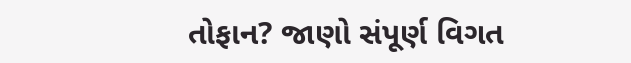તોફાન? જાણો સંપૂર્ણ વિગત